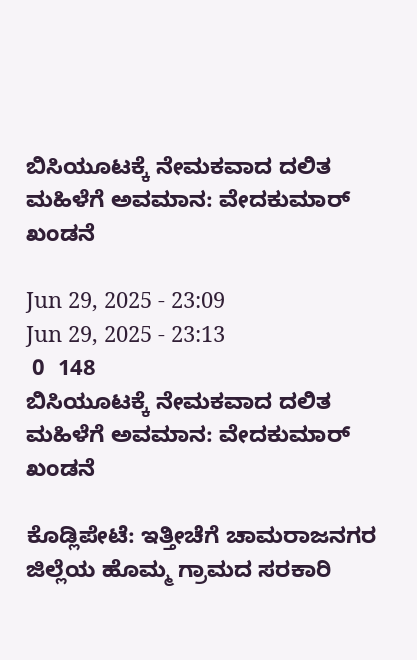ಬಿಸಿಯೂಟಕ್ಕೆ ನೇಮಕವಾದ ದಲಿತ ಮಹಿಳೆಗೆ ಅವಮಾನ: ವೇದಕುಮಾರ್ ಖಂಡನೆ

Jun 29, 2025 - 23:09
Jun 29, 2025 - 23:13
 0  148
ಬಿಸಿಯೂಟಕ್ಕೆ ನೇಮಕವಾದ ದಲಿತ ಮಹಿಳೆಗೆ ಅವಮಾನ: ವೇದಕುಮಾರ್ ಖಂಡನೆ

ಕೊಡ್ಲಿಪೇಟೆ: ಇತ್ತೀಚೆಗೆ ಚಾಮರಾಜನಗರ ಜಿಲ್ಲೆಯ ಹೊಮ್ಮ ಗ್ರಾಮದ ಸರಕಾರಿ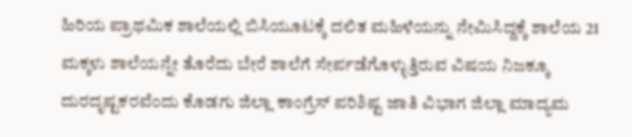ಹಿರಿಯ ಪ್ರಾಥಮಿಕ ಶಾಲೆಯಲ್ಲಿ ಬಿಸಿಯೂಟಕ್ಕೆ ದಲಿತ ಮಹಿಳೆಯನ್ನು ನೇಮಿಸಿದ್ದಕ್ಕೆ ಶಾಲೆಯ 21 ಮಕ್ಕಳು ಶಾಲೆಯನ್ನೇ ತೊರೆದು ಬೇರೆ ಶಾಲೆಗೆ ಸೇರ್ಪಡೆಗೊಳ್ಳುತ್ತಿರುವ ವಿಷಯ ನಿಜಕ್ಕೂ ದುರದೃಷ್ಟಕರವೆಂದು ಕೊಡಗು ಜಿಲ್ಲಾ ಕಾಂಗ್ರೆಸ್ ಪರಿಶಿಷ್ಟ ಜಾತಿ ವಿಭಾಗ ಜಿಲ್ಲಾ ಮಾದ್ಯಮ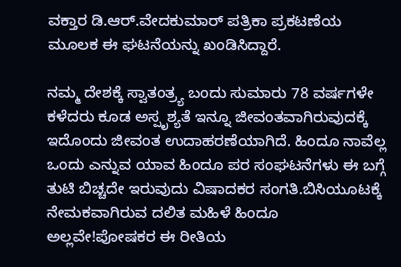ವಕ್ತಾರ ಡಿ.ಆರ್.ವೇದಕುಮಾರ್ ಪತ್ರಿಕಾ ಪ್ರಕಟಣೆಯ ಮೂಲಕ ಈ ಘಟನೆಯನ್ನು ಖಂಡಿಸಿದ್ದಾರೆ.

ನಮ್ಮ ದೇಶಕ್ಕೆ ಸ್ವಾತಂತ್ರ್ಯ ಬಂದು ಸುಮಾರು 78 ವರ್ಷಗಳೇ ಕಳೆದರು ಕೂಡ ಅಸ್ಪೃಶ್ಯತೆ ಇನ್ನೂ ಜೀವಂತವಾಗಿರುವುದಕ್ಕೆ ಇದೊಂದು ಜೀವಂತ ಉದಾಹರಣೆಯಾಗಿದೆ. ಹಿಂದೂ ನಾವೆಲ್ಲ ಒಂದು ಎನ್ನುವ ಯಾವ ಹಿಂದೂ ಪರ ಸಂಘಟನೆಗಳು ಈ ಬಗ್ಗೆ ತುಟಿ ಬಿಚ್ಚದೇ ಇರುವುದು ವಿಷಾದಕರ ಸಂಗತಿ.ಬಿಸಿಯೂಟಕ್ಕೆ ನೇಮಕವಾಗಿರುವ ದಲಿತ ಮಹಿಳೆ ಹಿಂದೂ ಅಲ್ಲವೇ!ಪೋಷಕರ ಈ ರೀತಿಯ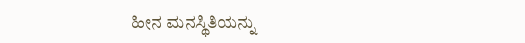ಹೀನ ಮನಸ್ಥಿತಿಯನ್ನು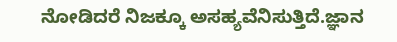ನೋಡಿದರೆ ನಿಜಕ್ಕೂ ಅಸಹ್ಯವೆನಿಸುತ್ತಿದೆ.ಜ್ಞಾನ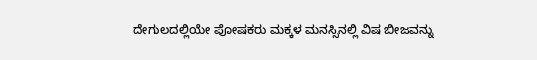ದೇಗುಲದಲ್ಲಿಯೇ ಪೋಷಕರು ಮಕ್ಕಳ ಮನಸ್ಸಿನಲ್ಲಿ ವಿಷ ಬೀಜವನ್ನು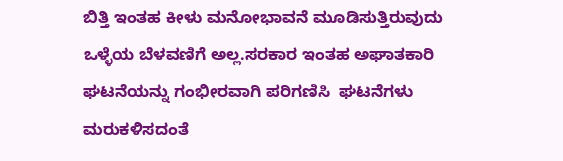ಬಿತ್ತಿ ಇಂತಹ ಕೀಳು ಮನೋಭಾವನೆ ಮೂಡಿಸುತ್ತಿರುವುದು ಒಳ್ಳೆಯ ಬೆಳವಣಿಗೆ ಅಲ್ಲ.ಸರಕಾರ ಇಂತಹ ಅಘಾತಕಾರಿ ಘಟನೆಯನ್ನು ಗಂಭೀರವಾಗಿ ಪರಿಗಣಿಸಿ  ಘಟನೆಗಳು ಮರುಕಳಿಸದಂತೆ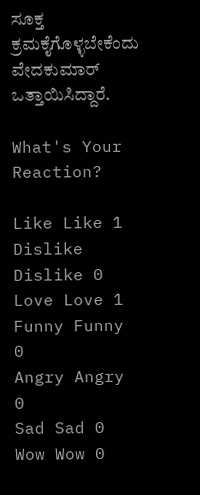ಸೂಕ್ತ ಕ್ರಮಕೈಗೊಳ್ಳಬೇಕೆಂದು ವೇದಕುಮಾರ್ ಒತ್ತಾಯಿಸಿದ್ದಾರೆ.

What's Your Reaction?

Like Like 1
Dislike Dislike 0
Love Love 1
Funny Funny 0
Angry Angry 0
Sad Sad 0
Wow Wow 0